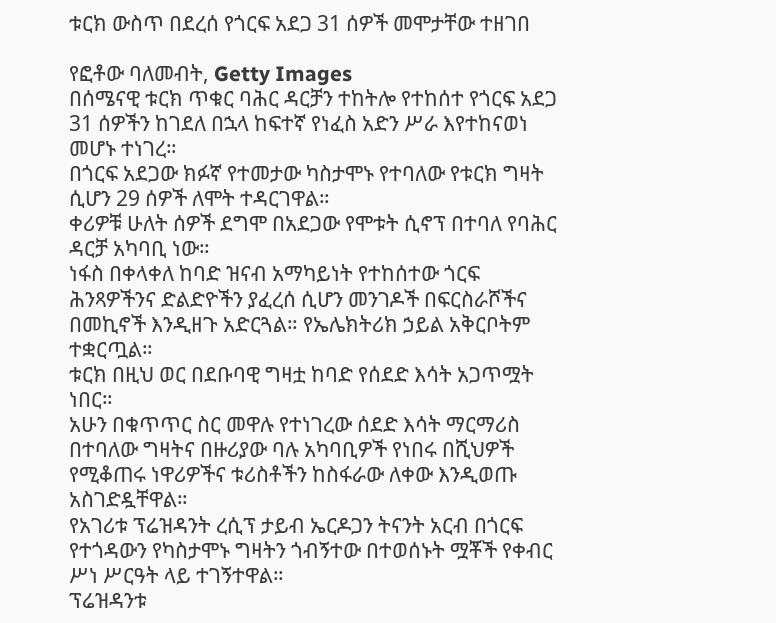ቱርክ ውስጥ በደረሰ የጎርፍ አደጋ 31 ሰዎች መሞታቸው ተዘገበ

የፎቶው ባለመብት, Getty Images
በሰሜናዊ ቱርክ ጥቁር ባሕር ዳርቻን ተከትሎ የተከሰተ የጎርፍ አደጋ 31 ሰዎችን ከገደለ በኋላ ከፍተኛ የነፈስ አድን ሥራ እየተከናወነ መሆኑ ተነገረ።
በጎርፍ አደጋው ክፉኛ የተመታው ካስታሞኑ የተባለው የቱርክ ግዛት ሲሆን 29 ሰዎች ለሞት ተዳርገዋል።
ቀሪዎቹ ሁለት ሰዎች ደግሞ በአደጋው የሞቱት ሲኖፕ በተባለ የባሕር ዳርቻ አካባቢ ነው።
ነፋስ በቀላቀለ ከባድ ዝናብ አማካይነት የተከሰተው ጎርፍ ሕንጻዎችንና ድልድዮችን ያፈረሰ ሲሆን መንገዶች በፍርስራሾችና በመኪኖች እንዲዘጉ አድርጓል። የኤሌክትሪክ ኃይል አቅርቦትም ተቋርጧል።
ቱርክ በዚህ ወር በደቡባዊ ግዛቷ ከባድ የሰደድ እሳት አጋጥሟት ነበር።
አሁን በቁጥጥር ስር መዋሉ የተነገረው ሰደድ እሳት ማርማሪስ በተባለው ግዛትና በዙሪያው ባሉ አካባቢዎች የነበሩ በሺህዎች የሚቆጠሩ ነዋሪዎችና ቱሪስቶችን ከስፋራው ለቀው እንዲወጡ አስገድዷቸዋል።
የአገሪቱ ፕሬዝዳንት ረሲፕ ታይብ ኤርዶጋን ትናንት አርብ በጎርፍ የተጎዳውን የካስታሞኑ ግዛትን ጎብኝተው በተወሰኑት ሟቾች የቀብር ሥነ ሥርዓት ላይ ተገኝተዋል።
ፕሬዝዳንቱ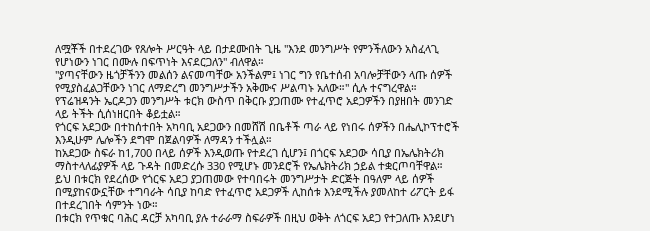ለሟቾች በተደረገው የጸሎት ሥርዓት ላይ በታደሙበት ጊዜ "እንደ መንግሥት የምንችለውን አስፈላጊ የሆነውን ነገር በሙሉ በፍጥነት እናደርጋለን" ብለዋል።
"ያጣናቸውን ዜጎቻችንን መልሰን ልናመጣቸው አንችልም፤ ነገር ግን የቤተሰብ አባሎቻቸውን ላጡ ሰዎች የሚያስፈልጋቸውን ነገር ለማድረግ መንግሥታችን አቅሙና ሥልጣኑ አለው።" ሲሉ ተናግረዋል።
የፕሬዝዳንት ኤርዶጋን መንግሥት ቱርክ ውስጥ በቅርቡ ያጋጠሙ የተፈጥሮ አደጋዎችን በያዘበት መንገድ ላይ ትችት ሲሰነዘርበት ቆይቷል።
የጎርፍ አደጋው በተከሰተበት አካባቢ አደጋውን በመሸሽ በቤቶች ጣራ ላይ የነበሩ ሰዎችን በሔሊኮፕተሮች እንዲሁም ሌሎችን ደግሞ በጀልባዎች ለማዳን ተችሏል።
ከአደጋው ስፍራ ከ1,700 በላይ ሰዎች እንዲወጡ የተደረገ ሲሆን፤ በጎርፍ አደጋው ሳቢያ በኤሌክትሪክ ማስተላለፊያዎች ላይ ጉዳት በመድረሱ 330 የሚሆኑ መንደሮች የኤሌክትሪክ ኃይል ተቋርጦባቸዋል።
ይህ በቱርክ የደረሰው የጎርፍ አደጋ ያጋጠመው የተባበሩት መንግሥታት ድርጅት በዓለም ላይ ሰዎች በሚያከናውኗቸው ተግባራት ሳቢያ ከባድ የተፈጥሮ አደጋዎች ሊከሰቱ እንደሚችሉ ያመለከተ ሪፖርት ይፋ በተደረገበት ሳምንት ነው።
በቱርክ የጥቁር ባሕር ዳርቻ አካባቢ ያሉ ተራራማ ስፍራዎች በዚህ ወቅት ለጎርፍ አደጋ የተጋለጡ እንደሆነ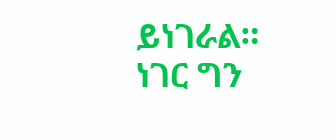ይነገራል።
ነገር ግን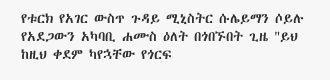የቱርክ የአገር ውስጥ ጉዳይ ሚኒስትር ሱሌይማን ሶይሉ የአደጋውን አካባቢ ሐሙስ ዕለት በጎበኙበት ጊዜ "ይህ ከዚህ ቀደም ካየኋቸው የጎርፍ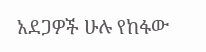አደጋዎች ሁሉ የከፋው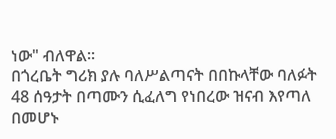ነው" ብለዋል።
በጎረቤት ግሪክ ያሉ ባለሥልጣናት በበኩላቸው ባለፉት 48 ሰዓታት በጣሙን ሲፈለግ የነበረው ዝናብ እየጣለ በመሆኑ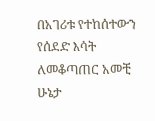በአገሪቱ የተከሰተውን የሰደድ እሳት ለመቆጣጠር አመቺ ሁኔታ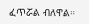ፈጥሯል ብለዋል።